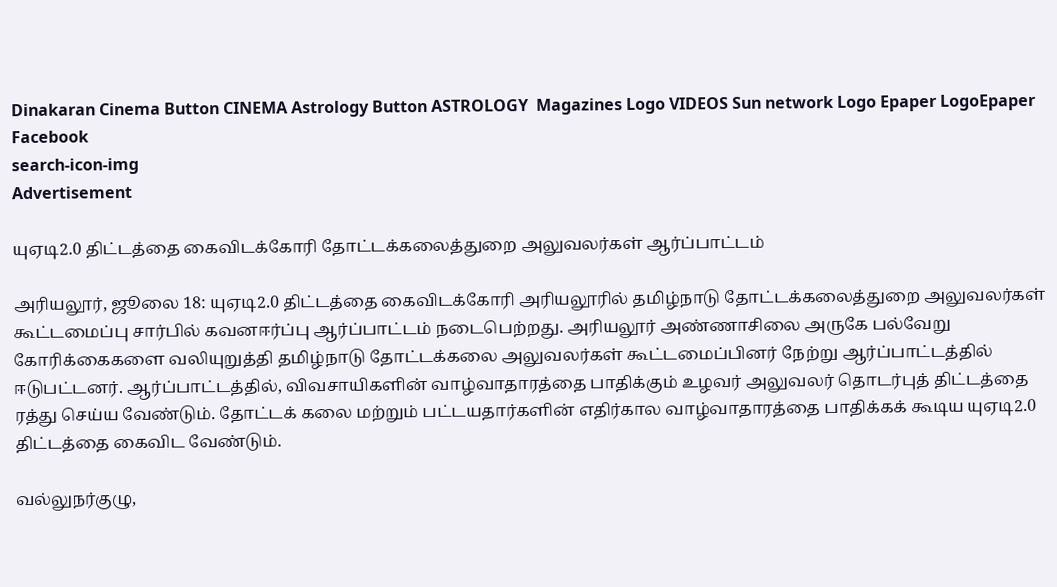Dinakaran Cinema Button CINEMA Astrology Button ASTROLOGY  Magazines Logo VIDEOS Sun network Logo Epaper LogoEpaper Facebook
search-icon-img
Advertisement

யுஏடி2.0 திட்டத்தை கைவிடக்கோரி தோட்டக்கலைத்துறை அலுவலர்கள் ஆர்ப்பாட்டம்

அரியலூர், ஜூலை 18: யுஏடி2.0 திட்டத்தை கைவிடக்கோரி அரியலூரில் தமிழ்நாடு தோட்டக்கலைத்துறை அலுவலர்கள் கூட்டமைப்பு சார்பில் கவனஈர்ப்பு ஆர்ப்பாட்டம் நடைபெற்றது. அரியலூர் அண்ணாசிலை அருகே பல்வேறு கோரிக்கைகளை வலியுறுத்தி தமிழ்நாடு தோட்டக்கலை அலுவலர்கள் கூட்டமைப்பினர் நேற்று ஆர்ப்பாட்டத்தில் ஈடுபட்டனர். ஆர்ப்பாட்டத்தில், விவசாயிகளின் வாழ்வாதாரத்தை பாதிக்கும் உழவர் அலுவலர் தொடர்புத் திட்டத்தை ரத்து செய்ய வேண்டும். தோட்டக் கலை மற்றும் பட்டயதார்களின் எதிர்கால வாழ்வாதாரத்தை பாதிக்கக் கூடிய யுஏடி2.0 திட்டத்தை கைவிட வேண்டும்.

வல்லுநர்குழு,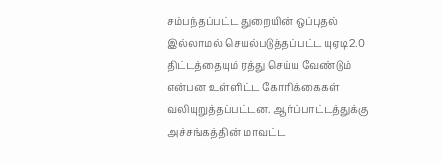சம்பந்தப்பட்ட துறையின் ஒப்புதல் இல்லாமல் செயல்படுத்தப்பட்ட யுஏடி2.0 திட்டத்தையும் ரத்து செய்ய வேண்டும் என்பன உள்ளிட்ட கோரிக்கைகள் வலியுறுத்தப்பட்டன. ஆர்ப்பாட்டத்துக்கு அச்சங்கத்தின் மாவட்ட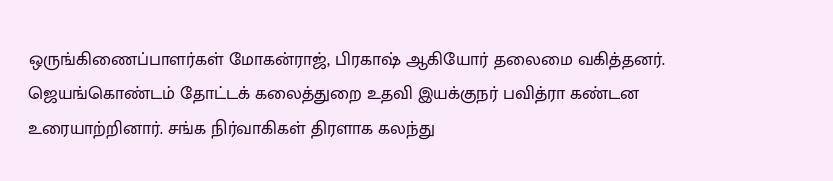ஒருங்கிணைப்பாளர்கள் மோகன்ராஜ், பிரகாஷ் ஆகியோர் தலைமை வகித்தனர். ஜெயங்கொண்டம் தோட்டக் கலைத்துறை உதவி இயக்குநர் பவித்ரா கண்டன உரையாற்றினார். சங்க நிர்வாகிகள் திரளாக கலந்து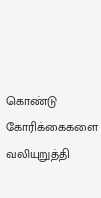கொண்டு கோரிக்கைகளை வலியுறுத்தி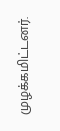முழக்கமிட்டனர்.